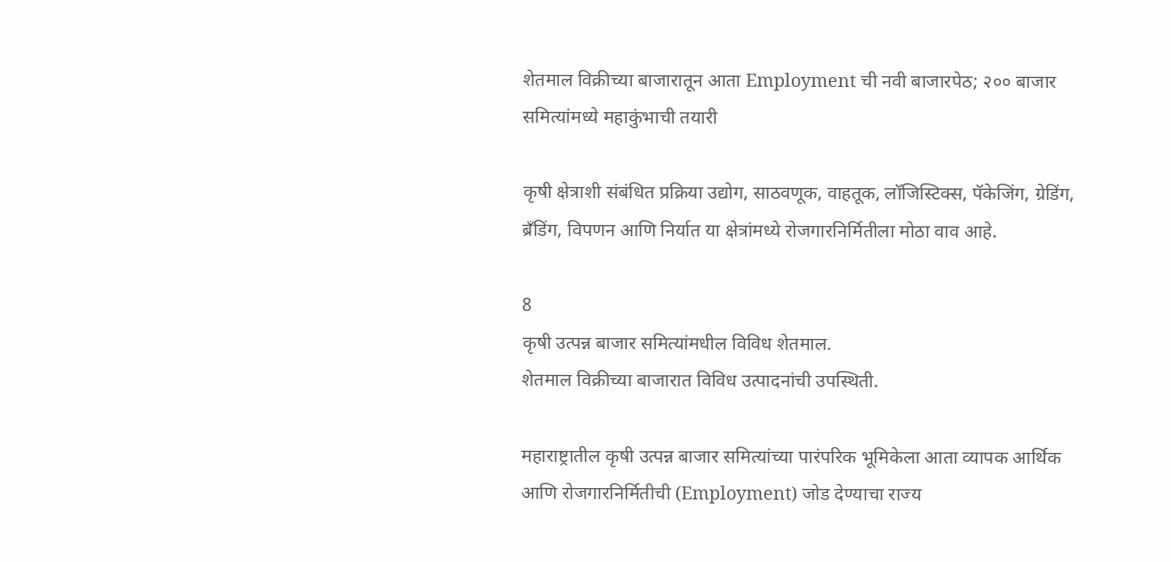शेतमाल विक्रीच्या बाजारातून आता Employment ची नवी बाजारपेठ; २०० बाजार समित्यांमध्ये महाकुंभाची तयारी

कृषी क्षेत्राशी संबंधित प्रक्रिया उद्योग, साठवणूक, वाहतूक, लॉजिस्टिक्स, पॅकेजिंग, ग्रेडिंग, ब्रँडिंग, विपणन आणि निर्यात या क्षेत्रांमध्ये रोजगारनिर्मितीला मोठा वाव आहे.

8
कृषी उत्पन्न बाजार समित्यांमधील विविध शेतमाल.
शेतमाल विक्रीच्या बाजारात विविध उत्पादनांची उपस्थिती.

महाराष्ट्रातील कृषी उत्पन्न बाजार समित्यांच्या पारंपरिक भूमिकेला आता व्यापक आर्थिक आणि रोजगारनिर्मितीची (Employment) जोड देण्याचा राज्य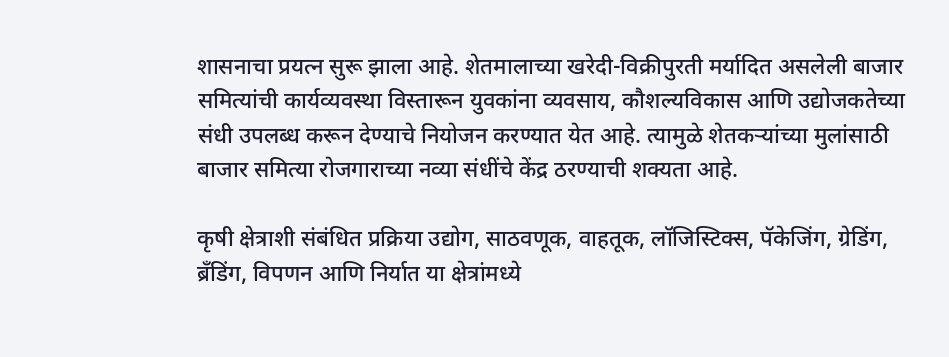शासनाचा प्रयत्न सुरू झाला आहे. शेतमालाच्या खरेदी-विक्रीपुरती मर्यादित असलेली बाजार समित्यांची कार्यव्यवस्था विस्तारून युवकांना व्यवसाय, कौशल्यविकास आणि उद्योजकतेच्या संधी उपलब्ध करून देण्याचे नियोजन करण्यात येत आहे. त्यामुळे शेतकऱ्यांच्या मुलांसाठी बाजार समित्या रोजगाराच्या नव्या संधींचे केंद्र ठरण्याची शक्यता आहे.

कृषी क्षेत्राशी संबंधित प्रक्रिया उद्योग, साठवणूक, वाहतूक, लॉजिस्टिक्स, पॅकेजिंग, ग्रेडिंग, ब्रँडिंग, विपणन आणि निर्यात या क्षेत्रांमध्ये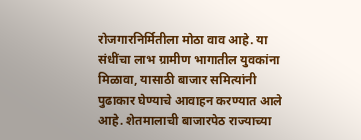रोजगारनिर्मितीला मोठा वाव आहे. या संधींचा लाभ ग्रामीण भागातील युवकांना मिळावा, यासाठी बाजार समित्यांनी पुढाकार घेण्याचे आवाहन करण्यात आले आहे. शेतमालाची बाजारपेठ राज्याच्या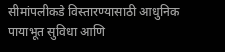सीमांपलीकडे विस्तारण्यासाठी आधुनिक पायाभूत सुविधा आणि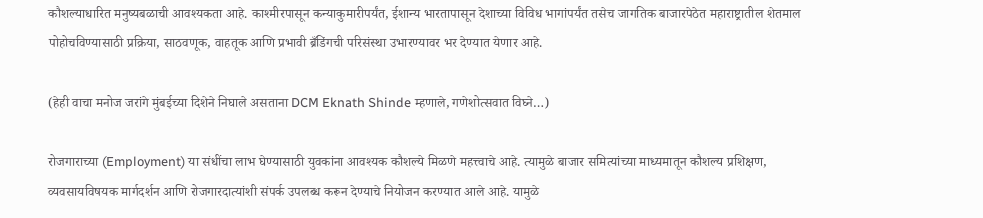कौशल्याधारित मनुष्यबळाची आवश्यकता आहे. काश्मीरपासून कन्याकुमारीपर्यंत, ईशान्य भारतापासून देशाच्या विविध भागांपर्यंत तसेच जागतिक बाजारपेठेत महाराष्ट्रातील शेतमाल पोहोचविण्यासाठी प्रक्रिया, साठवणूक, वाहतूक आणि प्रभावी ब्रँडिंगची परिसंस्था उभारण्यावर भर देण्यात येणार आहे.

(हेही वाचा मनोज जरांगे मुंबईच्या दिशेने निघाले असताना DCM Eknath Shinde म्हणाले, गणेशोत्सवात विघ्ने…)

रोजगाराच्या (Employment) या संधींचा लाभ घेण्यासाठी युवकांना आवश्यक कौशल्ये मिळणे महत्त्वाचे आहे. त्यामुळे बाजार समित्यांच्या माध्यमातून कौशल्य प्रशिक्षण, व्यवसायविषयक मार्गदर्शन आणि रोजगारदात्यांशी संपर्क उपलब्ध करून देण्याचे नियोजन करण्यात आले आहे. यामुळे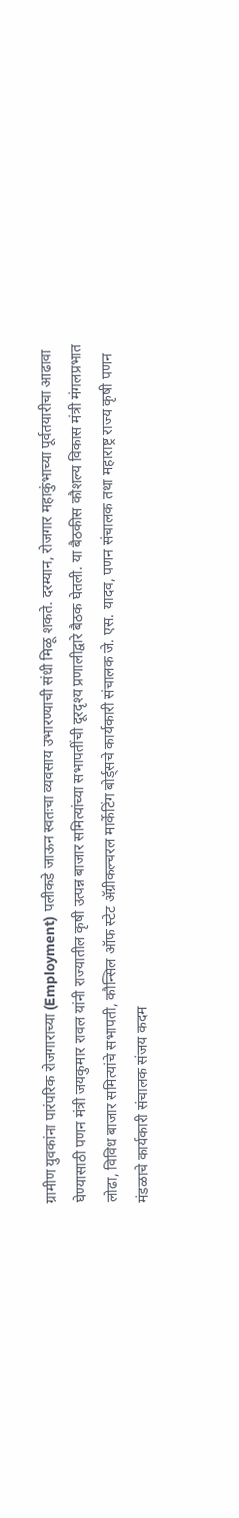ग्रामीण युवकांना पारंपरिक रोजगाराच्या (Employment) पलीकडे जाऊन स्वतःचा व्यवसाय उभारण्याची संधी मिळू शकते. दरम्यान, रोजगार महाकुंभाच्या पूर्वतयारीचा आढावा घेण्यासाठी पणन मंत्री जयकुमार रावल यांनी राज्यातील कृषी उत्पन्न बाजार समित्यांच्या सभापतींची दूरदृश्य प्रणालीद्वारे बैठक घेतली. या बैठकीस कौशल्य विकास मंत्री मंगलप्रभात लोढा, विविध बाजार समित्यांचे सभापती, कौन्सिल ऑफ स्टेट ॲग्रीकल्चरल मार्केटिंग बोर्ड्सचे कार्यकारी संचालक जे. एस. यादव, पणन संचालक तथा महाराष्ट्र राज्य कृषी पणन मंडळाचे कार्यकारी संचालक संजय कदम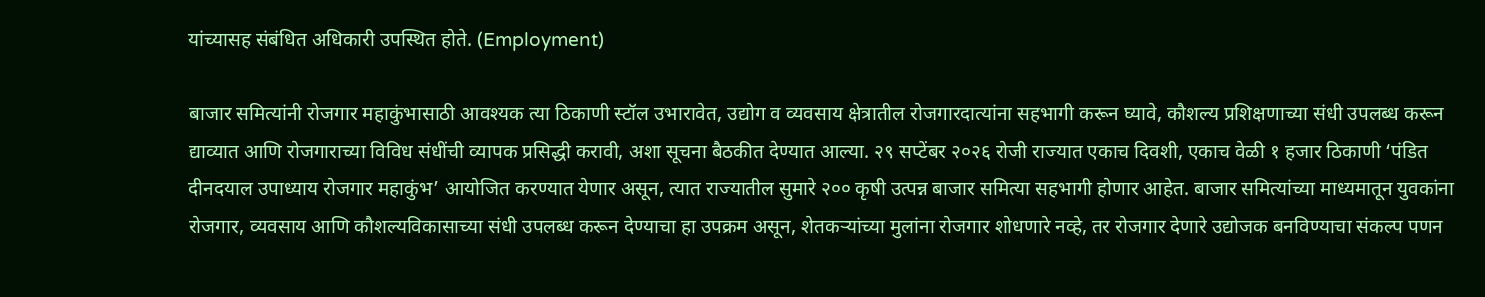यांच्यासह संबंधित अधिकारी उपस्थित होते. (Employment)

बाजार समित्यांनी रोजगार महाकुंभासाठी आवश्यक त्या ठिकाणी स्टॉल उभारावेत, उद्योग व व्यवसाय क्षेत्रातील रोजगारदात्यांना सहभागी करून घ्यावे, कौशल्य प्रशिक्षणाच्या संधी उपलब्ध करून द्याव्यात आणि रोजगाराच्या विविध संधींची व्यापक प्रसिद्धी करावी, अशा सूचना बैठकीत देण्यात आल्या. २९ सप्टेंबर २०२६ रोजी राज्यात एकाच दिवशी, एकाच वेळी १ हजार ठिकाणी ‘पंडित दीनदयाल उपाध्याय रोजगार महाकुंभ’ आयोजित करण्यात येणार असून, त्यात राज्यातील सुमारे २०० कृषी उत्पन्न बाजार समित्या सहभागी होणार आहेत. बाजार समित्यांच्या माध्यमातून युवकांना रोजगार, व्यवसाय आणि कौशल्यविकासाच्या संधी उपलब्ध करून देण्याचा हा उपक्रम असून, शेतकऱ्यांच्या मुलांना रोजगार शोधणारे नव्हे, तर रोजगार देणारे उद्योजक बनविण्याचा संकल्प पणन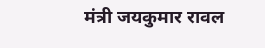मंत्री जयकुमार रावल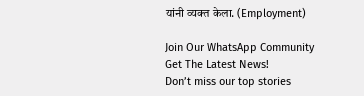यांनी व्यक्त केला. (Employment)

Join Our WhatsApp Community
Get The Latest News!
Don’t miss our top stories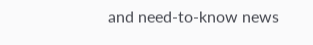and need-to-know news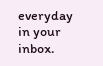everyday in your inbox.